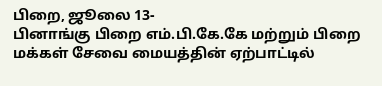பிறை, ஜூலை 13-
பினாங்கு பிறை எம்.பி.கே.கே மற்றும் பிறை மக்கள் சேவை மையத்தின் ஏற்பாட்டில்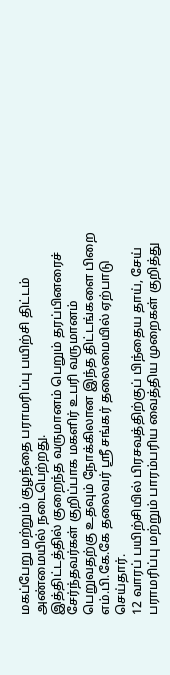மகப்பேறு மற்றும் குழந்தை பராமரிப்பு பயிற்சி திட்டம் அண்மையில் நடைபெற்றது.
இத்திட்டத்தில் குறைந்த வருமானம் பெறும் தரப்பினரைச் சேர்ந்தவர்கள் குறிப்பாக மகளிர் உபரி வருமானம் பெறுவதற்கு உதவும் நோக்கிலான இந்த திட்டங்களை பிறை எம்.பி.கே.கே தலைவர் ஸ்ரீ சங்கர் தலைமையில் ஏற்பாடு செய்தார்.
12 வாரப் பயிற்சியில் பிரசவத்திற்குப் பிந்தைய தாய், சேய் பராமரிப்பு மற்றும் பாரம்பரிய வைத்திய முறைகள் குறித்து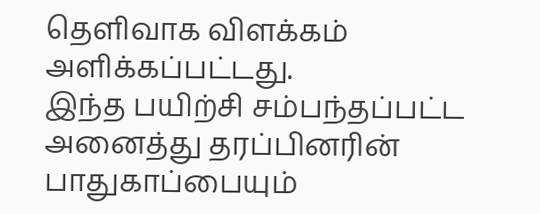தெளிவாக விளக்கம் அளிக்கப்பட்டது.
இந்த பயிற்சி சம்பந்தப்பட்ட அனைத்து தரப்பினரின் பாதுகாப்பையும்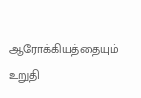ஆரோக்கியத்தையும் உறுதி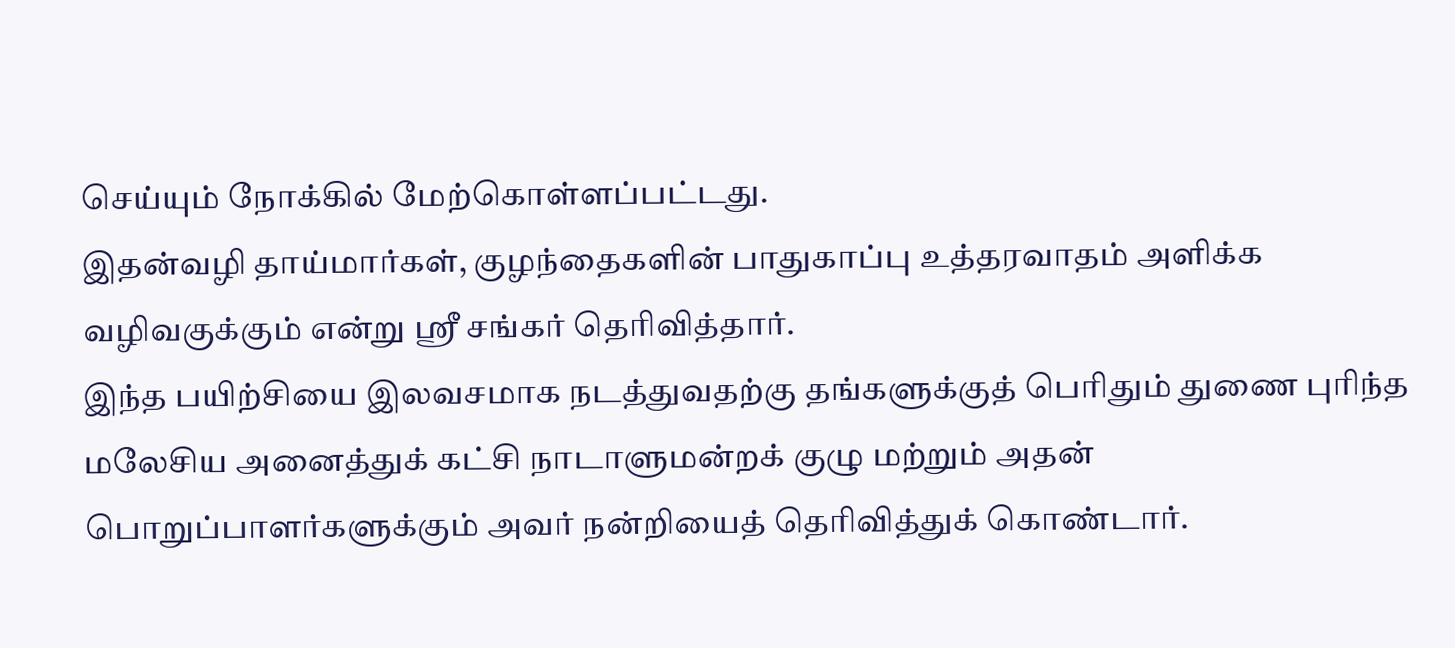செய்யும் நோக்கில் மேற்கொள்ளப்பட்டது.
இதன்வழி தாய்மார்கள், குழந்தைகளின் பாதுகாப்பு உத்தரவாதம் அளிக்க வழிவகுக்கும் என்று ஸ்ரீ சங்கர் தெரிவித்தார்.
இந்த பயிற்சியை இலவசமாக நடத்துவதற்கு தங்களுக்குத் பெரிதும் துணை புரிந்த மலேசிய அனைத்துக் கட்சி நாடாளுமன்றக் குழு மற்றும் அதன் பொறுப்பாளர்களுக்கும் அவர் நன்றியைத் தெரிவித்துக் கொண்டார்.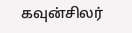கவுன்சிலர்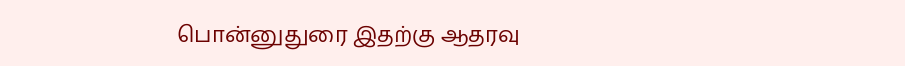பொன்னுதுரை இதற்கு ஆதரவு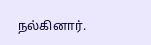நல்கினார்.